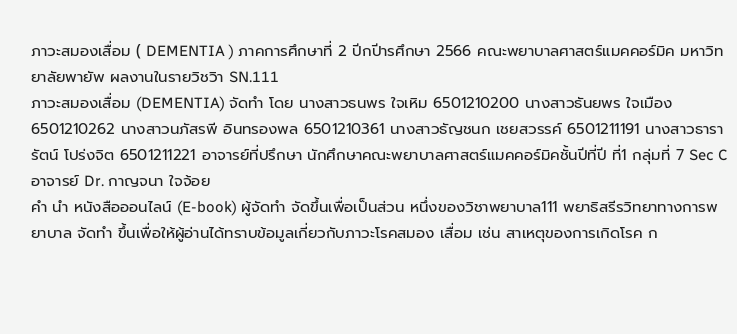ภาวะสมองเสื่อม ( DEMENTIA ) ภาคการศึกษาที่ 2 ปีกปีารศึกษา 2566 คณะพยาบาลศาสตร์แมคคอร์มิค มหาวิทยาลัยพายัพ ผลงานในรายวิชวิา SN.111
ภาวะสมองเสื่อม (DEMENTIA) จัดทำ โดย นางสาวธนพร ใจเหิม 6501210200 นางสาวธันยพร ใจเมือง 6501210262 นางสาวนภัสรพี อินทรองพล 6501210361 นางสาวธัญชนก เชยสวรรค์ 6501211191 นางสาวธารารัตน์ โปร่งจิต 6501211221 อาจารย์ที่ปรึกษา นักศึกษาคณะพยาบาลศาสตร์แมคคอร์มิคชั้นปีที่ปี ที่1 กลุ่มที่ 7 Sec C อาจารย์ Dr. กาญจนา ใจจ้อย
คำ นำ หนังสือออนไลน์ (E-book) ผู้จัดทำ จัดขึ้นเพื่อเป็นส่วน หนึ่งของวิชาพยาบาล111 พยาธิสรีรวิทยาทางการพยาบาล จัดทำ ขึ้นเพื่อให้ผู้อ่านได้ทราบข้อมูลเกี่ยวกับภาวะโรคสมอง เสื่อม เช่น สาเหตุของการเกิดโรค ก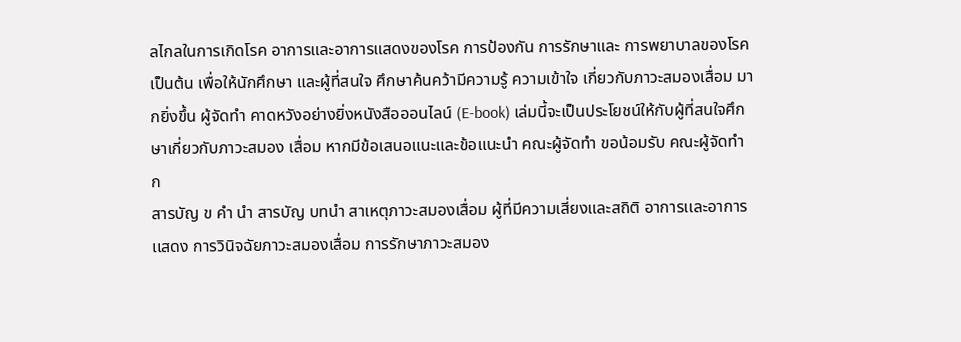ลไกลในการเกิดโรค อาการและอาการแสดงของโรค การป้องกัน การรักษาและ การพยาบาลของโรค เป็นต้น เพื่อให้นักศึกษา และผู้ที่สนใจ ศึกษาค้นคว้ามีความรู้ ความเข้าใจ เกี่ยวกับภาวะสมองเสื่อม มากยิ่งขึ้น ผู้จัดทำ คาดหวังอย่างยิ่งหนังสือออนไลน์ (E-book) เล่มนี้จะเป็นประโยชน์ให้กับผู้ที่สนใจศึกษาเกี่ยวกับภาวะสมอง เสื่อม หากมีข้อเสนอแนะและข้อแนะนำ คณะผู้จัดทำ ขอน้อมรับ คณะผู้จัดทำ ก
สารบัญ ข คำ นำ สารบัญ บทนำ สาเหตุภาวะสมองเสื่อม ผู้ที่มีความเสี่ยงและสถิติ อาการเเละอาการเเสดง การวินิจฉัยภาวะสมองเสื่อม การรักษาภาวะสมอง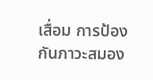เสื่อม การป้องกันภาวะสมอง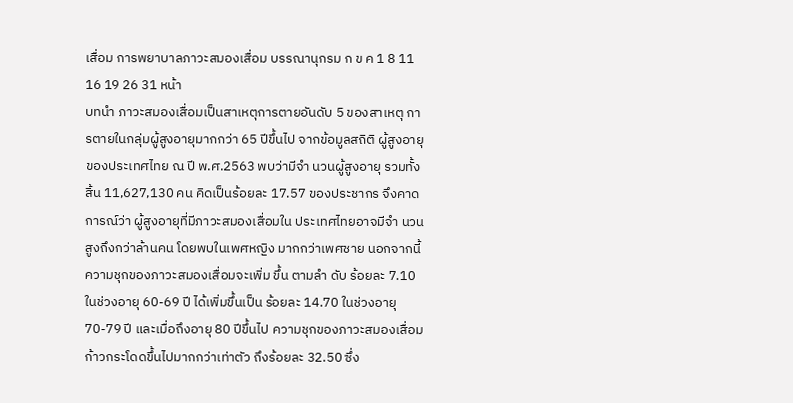เสื่อม การพยาบาลภาวะสมองเสื่อม บรรณานุกรม ก ข ค 1 8 11 16 19 26 31 หน้า
บทนำ ภาวะสมองเสื่อมเป็นสาเหตุการตายอันดับ 5 ของสาเหตุ การตายในกลุ่มผู้สูงอายุมากกว่า 65 ปีขึ้นไป จากข้อมูลสถิติ ผู้สูงอายุของประเทศไทย ณ ปี พ.ศ.2563 พบว่ามีจำ นวนผู้สูงอายุ รวมทั้งสิ้น 11,627,130 คน คิดเป็นร้อยละ 17.57 ของประชากร จึงคาดการณ์ว่า ผู้สูงอายุที่มีภาวะสมองเสื่อมใน ประเทศไทยอาจมีจำ นวนสูงถึงกว่าล้านคน โดยพบในเพศหญิง มากกว่าเพศชาย นอกจากนี้ความชุกของภาวะสมองเสื่อมจะเพิ่ม ขึ้น ตามลำ ดับ ร้อยละ 7.10 ในช่วงอายุ 60-69 ปี ได้เพิ่มขึ้นเป็น ร้อยละ 14.70 ในช่วงอายุ 70-79 ปี และเมื่อถึงอายุ 80 ปีขึ้นไป ความชุกของภาวะสมองเสื่อมก้าวกระโดดขึ้นไปมากกว่าเท่าตัว ถึงร้อยละ 32.50 ซึ่ง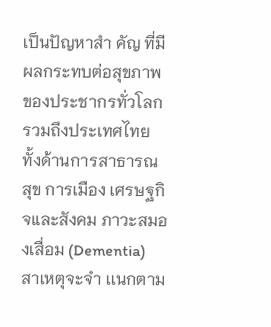เป็นปัญหาสำ คัญ ที่มีผลกระทบต่อสุขภาพ ของประชากรทั่วโลก รวมถึงประเทศไทยทั้งด้านการสาธารณสุข การเมือง เศรษฐกิจและสังคม ภาวะสมองเสื่อม (Dementia) สาเหตุจะจำ เเนกตาม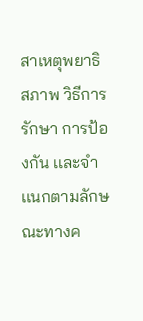สาเหตุพยาธิสภาพ วิธีการรักษา การป้องกัน เเละจำ เเนกตามลักษณะทางค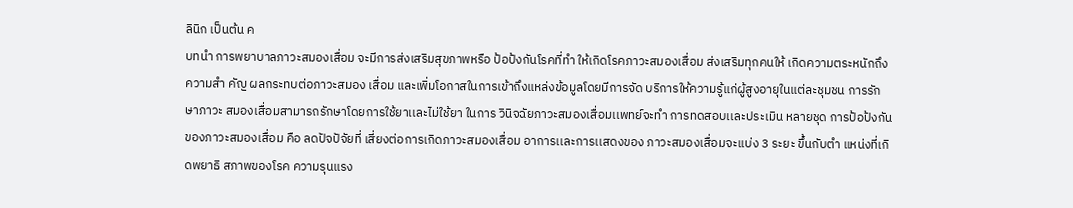ลินิก เป็นต้น ค
บทนำ การพยาบาลภาวะสมองเสื่อม จะมีการส่งเสริมสุขภาพหรือ ป้อป้งกันโรคที่ทำ ให้เกิดโรคภาวะสมองเสื่อม ส่งเสริมทุกคนให้ เกิดความตระหนักถึงความสำ คัญ ผลกระทบต่อภาวะสมอง เสื่อม และเพิ่มโอกาสในการเข้าถึงแหล่งข้อมูลโดยมีการจัด บริการให้ความรู้แก่ผู้สูงอายุในแต่ละชุมชน การรักษาภาวะ สมองเสื่อมสามารถรักษาโดยการใช้ยาเเละไม่ใช้ยา ในการ วินิจฉัยภาวะสมองเสื่อมเเพทย์จะทำ การทดสอบเเละประเมิน หลายชุด การป้อป้งกันของภาวะสมองเสื่อม คือ ลดปัจปัจัยที่ เสี่ยงต่อการเกิดภาวะสมองเสื่อม อาการเเละการเเสดงของ ภาวะสมองเสื่อมจะเเบ่ง 3 ระยะ ขึ้นกับตำ แหน่งที่เกิดพยาธิ สภาพของโรค ความรุนแรง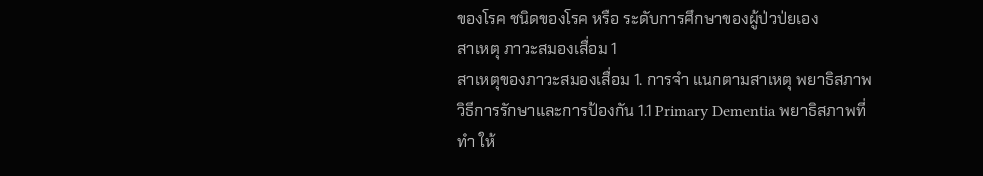ของโรค ชนิดของโรค หรือ ระดับการศึกษาของผู้ป่วป่ยเอง
สาเหตุ ภาวะสมองเสื่อม 1
สาเหตุของภาวะสมองเสื่อม 1. การจำ แนกตามสาเหตุ พยาธิสภาพ วิธีการรักษาและการป้องกัน 1.1 Primary Dementia พยาธิสภาพที่ทำ ให้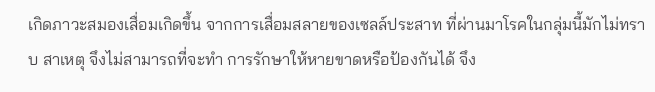เกิดภาวะสมองเสื่อมเกิดขึ้น จากการเสื่อมสลายของเซลล์ประสาท ที่ผ่านมาโรคในกลุ่มนี้มักไม่ทราบ สาเหตุ จึงไม่สามารถที่จะทำ การรักษาให้หายขาดหรือป้องกันได้ จึง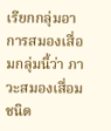เรียกกลุ่มอาการสมองเสื่อมกลุ่มนี้ว่า ภาวะสมองเสื่อมชนิด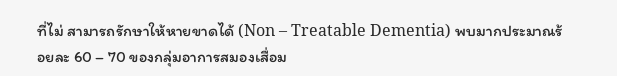ที่ไม่ สามารถรักษาให้หายขาดได้ (Non – Treatable Dementia) พบมากประมาณร้อยละ 60 – 70 ของกลุ่มอาการสมองเสื่อม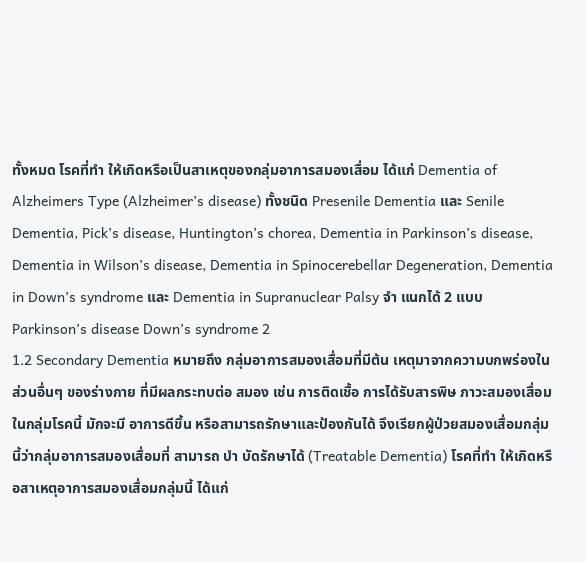ทั้งหมด โรคที่ทำ ให้เกิดหรือเป็นสาเหตุของกลุ่มอาการสมองเสื่อม ได้แก่ Dementia of Alzheimers Type (Alzheimer’s disease) ทั้งชนิด Presenile Dementia และ Senile Dementia, Pick’s disease, Huntington’s chorea, Dementia in Parkinson’s disease, Dementia in Wilson’s disease, Dementia in Spinocerebellar Degeneration, Dementia in Down’s syndrome และ Dementia in Supranuclear Palsy จำ แนกได้ 2 แบบ Parkinson’s disease Down’s syndrome 2
1.2 Secondary Dementia หมายถึง กลุ่มอาการสมองเสื่อมที่มีต้น เหตุมาจากความบกพร่องในส่วนอื่นๆ ของร่างกาย ที่มีผลกระทบต่อ สมอง เช่น การติดเชื้อ การได้รับสารพิษ ภาวะสมองเสื่อมในกลุ่มโรคนี้ มักจะมี อาการดีขึ้น หรือสามารถรักษาและป้องกันได้ จึงเรียกผู้ป่วยสมองเสื่อมกลุ่มนี้ว่ากลุ่มอาการสมองเสื่อมที่ สามารถ บำ บัดรักษาได้ (Treatable Dementia) โรคที่ทำ ให้เกิดหรือสาเหตุอาการสมองเสื่อมกลุ่มนี้ ได้แก่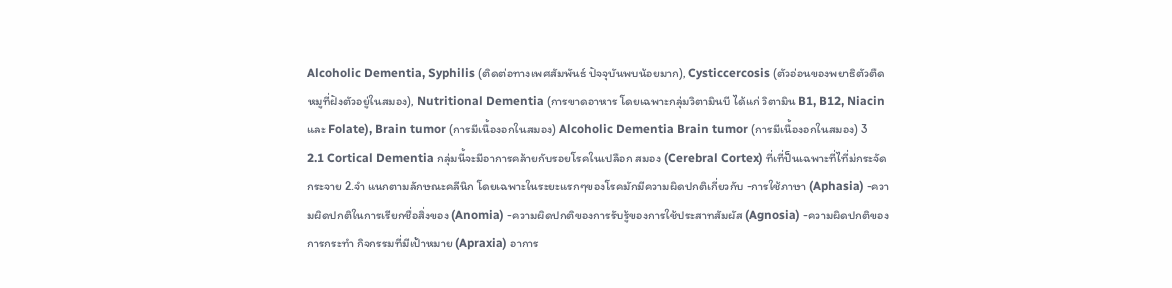Alcoholic Dementia, Syphilis (ติดต่อทางเพศสัมพันธ์ ปัจจุบันพบน้อยมาก), Cysticcercosis (ตัวอ่อนของพยาธิตัวตืด หมูที่ฝังตัวอยู่ในสมอง), Nutritional Dementia (การขาดอาหาร โดยเฉพาะกลุ่มวิตามินบี ได้แก่ วิตามิน B1, B12, Niacin และ Folate), Brain tumor (การมีเนื้องอกในสมอง) Alcoholic Dementia Brain tumor (การมีเนื้องอกในสมอง) 3
2.1 Cortical Dementia กลุ่มนี้จะมีอาการคล้ายกับรอยโรคในเปลือก สมอง (Cerebral Cortex) ที่เที่ป็นเฉพาะที่ไที่ม่กระจัดกระจาย 2.จำ แนกตามลักษณะคลีนิก โดยเฉพาะในระยะแรกๆของโรคมักมีความผิดปกติเกี่ยวกับ -การใช้ภาษา (Aphasia) -ความผิดปกติในการเรียกชื่อสิ่งของ (Anomia) -ความผิดปกติของการรับรู้ของการใช้ประสาทสัมผัส (Agnosia) -ความผิดปกติของการกระทำ กิจกรรมที่มีเป้าหมาย (Apraxia) อาการ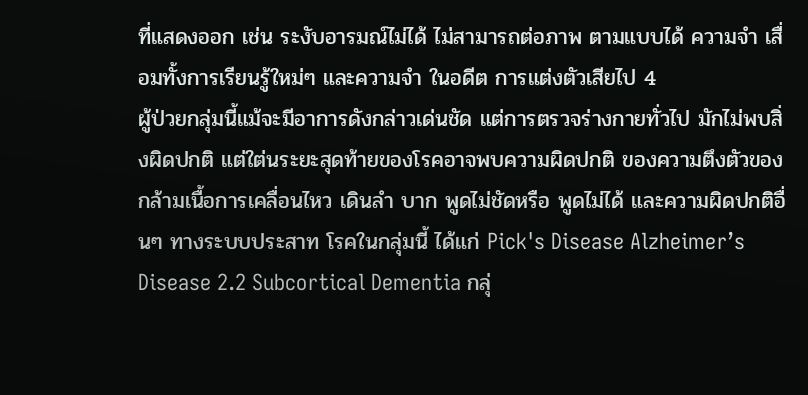ที่แสดงออก เช่น ระงับอารมณ์ไม่ได้ ไม่สามารถต่อภาพ ตามแบบได้ ความจำ เสื่อมทั้งการเรียนรู้ใหม่ๆ และความจำ ในอดีต การแต่งตัวเสียไป 4
ผู้ป่วยกลุ่มนี้แม้จะมีอาการดังกล่าวเด่นชัด แต่การตรวจร่างกายทั่วไป มักไม่พบสิ่งผิดปกติ แต่ใต่นระยะสุดท้ายของโรคอาจพบความผิดปกติ ของความตึงตัวของกล้ามเนื้อการเคลื่อนไหว เดินลำ บาก พูดไม่ชัดหรือ พูดไม่ได้ และความผิดปกติอื่นๆ ทางระบบประสาท โรคในกลุ่มนี้ ได้แก่ Pick's Disease Alzheimer’s Disease 2.2 Subcortical Dementia กลุ่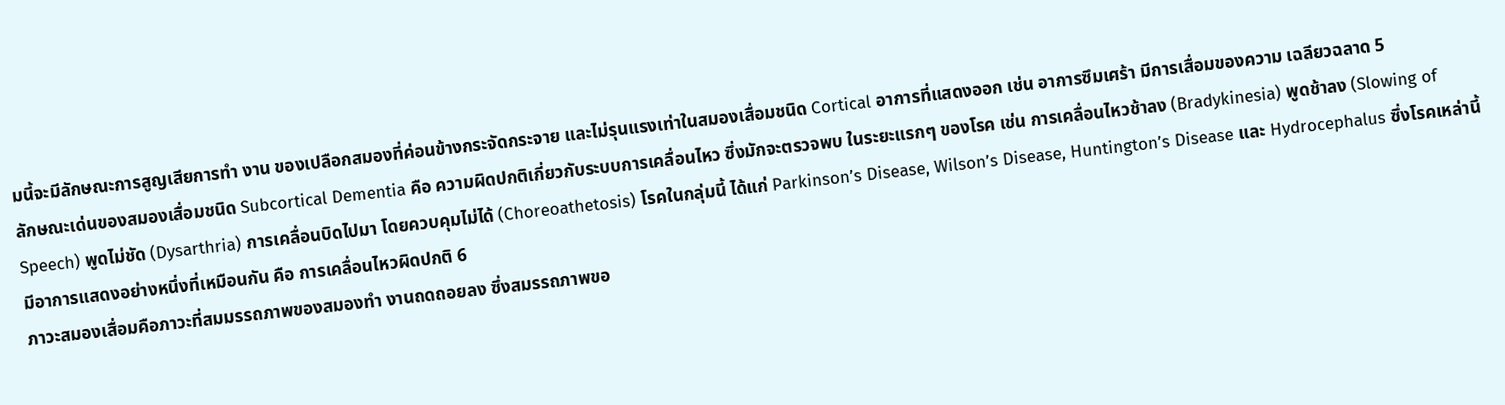มนี้จะมีลักษณะการสูญเสียการทำ งาน ของเปลือกสมองที่ค่อนข้างกระจัดกระจาย และไม่รุนแรงเท่าในสมองเสื่อมชนิด Cortical อาการที่แสดงออก เช่น อาการซึมเศร้า มีการเสื่อมของความ เฉลียวฉลาด 5
ลักษณะเด่นของสมองเสื่อมชนิด Subcortical Dementia คือ ความผิดปกติเกี่ยวกับระบบการเคลื่อนไหว ซึ่งมักจะตรวจพบ ในระยะแรกๆ ของโรค เช่น การเคลื่อนไหวช้าลง (Bradykinesia) พูดช้าลง (Slowing of Speech) พูดไม่ชัด (Dysarthria) การเคลื่อนบิดไปมา โดยควบคุมไม่ได้ (Choreoathetosis) โรคในกลุ่มนี้ ได้แก่ Parkinson’s Disease, Wilson’s Disease, Huntington’s Disease และ Hydrocephalus ซึ่งโรคเหล่านี้มีอาการแสดงอย่างหนึ่งที่เหมือนกัน คือ การเคลื่อนไหวผิดปกติ 6
ภาวะสมองเสื่อมคือภาวะที่สมมรรถภาพของสมองทำ งานถดถอยลง ซึ่งสมรรถภาพขอ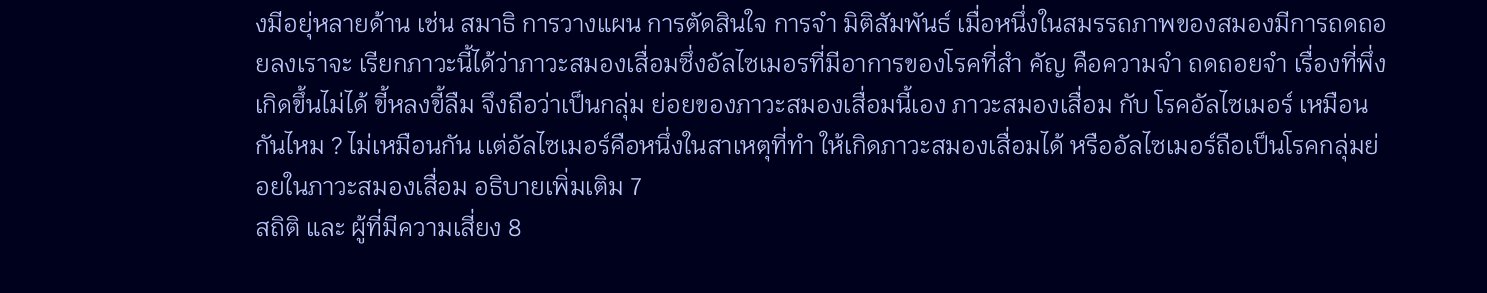งมีอยุ่หลายด้าน เช่น สมาธิ การวางแผน การตัดสินใจ การจำ มิติสัมพันธ์ เมื่อหนึ่งในสมรรถภาพของสมองมีการถดถอยลงเราจะ เรียกภาวะนี้ได้ว่าภาวะสมองเสื่อมซึ่งอัลไซเมอรที่มีอาการของโรคที่สำ คัญ คือความจำ ถดถอยจำ เรื่องที่พึ่งเกิดขึ้นไม่ได้ ขี้หลงขี้ลืม จึงถือว่าเป็นกลุ่ม ย่อยของภาวะสมองเสื่อมนี้เอง ภาวะสมองเสื่อม กับ โรคอัลไซเมอร์ เหมือนกันไหม ? ไม่เหมือนกัน เเต่อัลไซเมอร์คือหนึ่งในสาเหตุที่ทำ ให้เกิดภาวะสมองเสื่อมได้ หรืออัลไซเมอร์ถือเป็นโรคกลุ่มย่อยในภาวะสมองเสื่อม อธิบายเพิ่มเติม 7
สถิติ และ ผู้ที่มีความเสี่ยง 8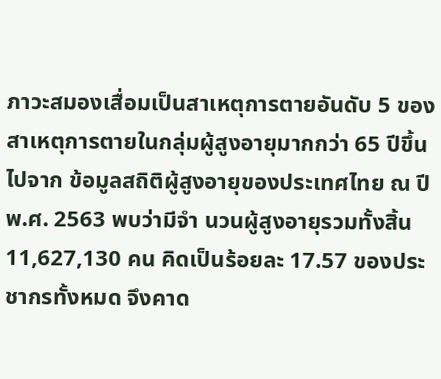ภาวะสมองเสื่อมเป็นสาเหตุการตายอันดับ 5 ของ สาเหตุการตายในกลุ่มผู้สูงอายุมากกว่า 65 ปีขึ้นไปจาก ข้อมูลสถิติผู้สูงอายุของประเทศไทย ณ ปีพ.ศ. 2563 พบว่ามีจำ นวนผู้สูงอายุรวมทั้งสิ้น 11,627,130 คน คิดเป็นร้อยละ 17.57 ของประชากรทั้งหมด จึงคาด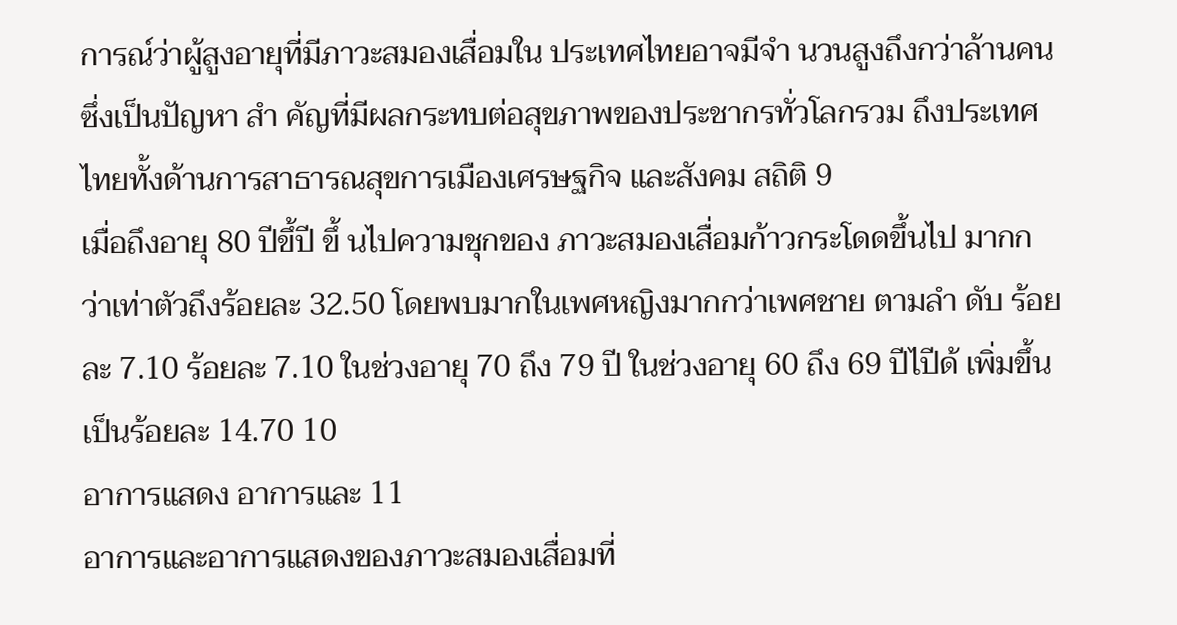การณ์ว่าผู้สูงอายุที่มีภาวะสมองเสื่อมใน ประเทศไทยอาจมีจำ นวนสูงถึงกว่าล้านคน ซึ่งเป็นปัญหา สำ คัญที่มีผลกระทบต่อสุขภาพของประชากรทั่วโลกรวม ถึงประเทศไทยทั้งด้านการสาธารณสุขการเมืองเศรษฐกิจ และสังคม สถิติ 9
เมื่อถึงอายุ 80 ปีขึ้ปี ขึ้ นไปความชุกของ ภาวะสมองเสื่อมก้าวกระโดดขึ้นไป มากกว่าเท่าตัวถึงร้อยละ 32.50 โดยพบมากในเพศหญิงมากกว่าเพศชาย ตามลำ ดับ ร้อยละ 7.10 ร้อยละ 7.10 ในช่วงอายุ 70 ถึง 79 ปี ในช่วงอายุ 60 ถึง 69 ปีไปีด้ เพิ่มขึ้นเป็นร้อยละ 14.70 10
อาการแสดง อาการและ 11
อาการและอาการแสดงของภาวะสมองเสื่อมที่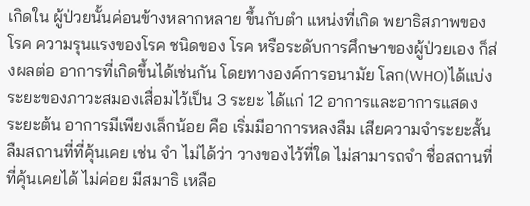เกิดใน ผู้ป่วยนั้นค่อนข้างหลากหลาย ขึ้นกับตำ แหน่งที่เกิด พยาธิสภาพของโรค ความรุนแรงของโรค ชนิดของ โรค หรือระดับการศึกษาของผู้ป่วยเอง ก็ส่งผลต่อ อาการที่เกิดขึ้นได้เช่นกัน โดยทางองค์การอนามัย โลก(WHO)ได้แบ่งระยะของภาวะสมองเสื่อมไว้เป็น 3 ระยะ ได้แก่ 12 อาการและอาการแสดง
ระยะต้น อาการมีเพียงเล็กน้อย คือ เริ่มมีอาการหลงลืม เสียความจําระยะสั้น ลืมสถานที่ที่คุ้นเคย เช่น จำ ไม่ได้ว่า วางของไว้ที่ใด ไม่สามารถจำ ชื่อสถานที่ที่คุ้นเคยได้ ไม่ค่อย มีสมาธิ เหลือ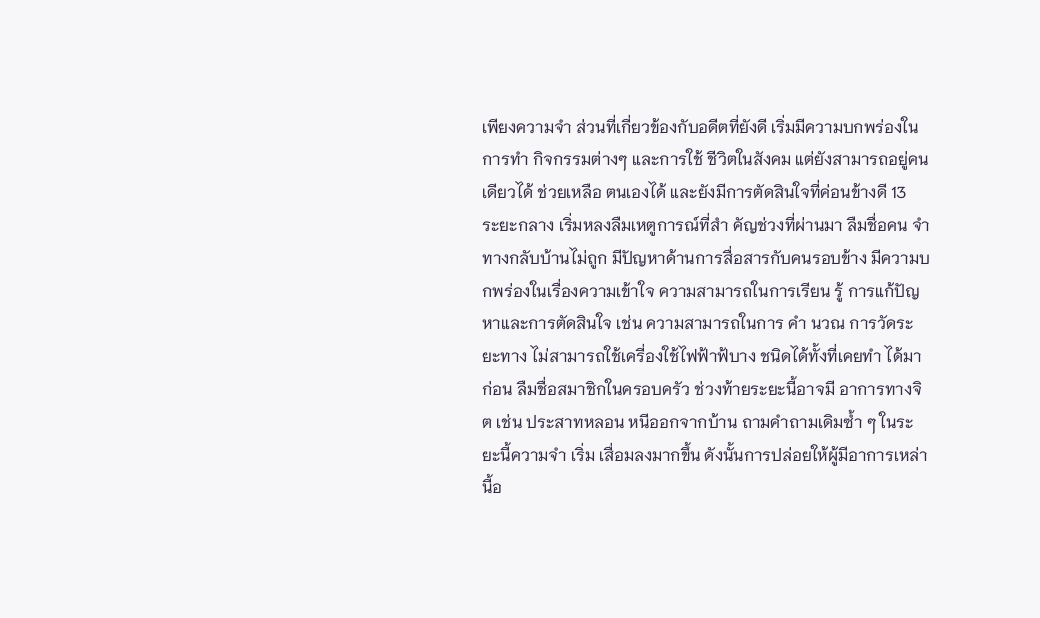เพียงความจำ ส่วนที่เกี่ยวข้องกับอดีตที่ยังดี เริ่มมีความบกพร่องในการทำ กิจกรรมต่างๆ และการใช้ ชีวิตในสังคม แต่ยังสามารถอยู่คนเดียวได้ ช่วยเหลือ ตนเองได้ และยังมีการตัดสินใจที่ค่อนข้างดี 13
ระยะกลาง เริ่มหลงลืมเหตูการณ์ที่สำ คัญช่วงที่ผ่านมา ลืมชื่อคน จําทางกลับบ้านไม่ถูก มีปัญหาด้านการสื่อสารกับคนรอบข้าง มีความบกพร่องในเรื่องความเข้าใจ ความสามารถในการเรียน รู้ การแก้ปัญหาและการตัดสินใจ เช่น ความสามารถในการ คำ นวณ การวัดระยะทาง ไม่สามารถใช้เครี่องใช้ไฟฟ้าฟ้บาง ชนิดได้ทั้งที่เคยทำ ได้มาก่อน ลืมชื่อสมาชิกในครอบครัว ช่วงท้ายระยะนี้อาจมี อาการทางจิต เช่น ประสาทหลอน หนีออกจากบ้าน ถามคําถามเดิมซ้ำ ๆ ในระยะนี้ความจำ เริ่ม เสื่อมลงมากขึ้น ดังนั้นการปล่อยให้ผู้มีอาการเหล่านี้อ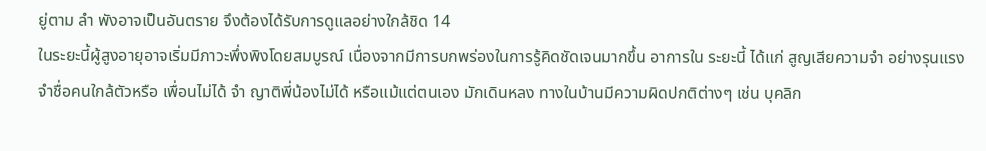ยู่ตาม ลำ พังอาจเป็นอันตราย จึงต้องได้รับการดูแลอย่างใกล้ชิด 14
ในระยะนี้ผู้สูงอายุอาจเริ่มมีภาวะพึ่งพิงโดยสมบูรณ์ เนื่องจากมีการบกพร่องในการรู้คิดชัดเจนมากขึ้น อาการใน ระยะนี้ ได้แก่ สูญเสียความจำ อย่างรุนแรง จําชื่อคนใกล้ตัวหรือ เพื่อนไม่ได้ จำ ญาติพี่น้องไม่ได้ หรือแม้แต่ตนเอง มักเดินหลง ทางในบ้านมีความผิดปกติต่างๆ เช่น บุคลิก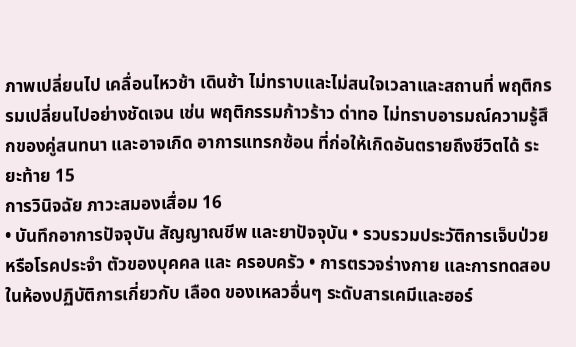ภาพเปลี่ยนไป เคลื่อนไหวช้า เดินช้า ไม่ทราบและไม่สนใจเวลาและสถานที่ พฤติกรรมเปลี่ยนไปอย่างชัดเจน เช่น พฤติกรรมก้าวร้าว ด่าทอ ไม่ทราบอารมณ์ความรู้สึกของคู่สนทนา และอาจเกิด อาการแทรกซ้อน ที่ก่อให้เกิดอันตรายถึงชีวิตได้ ระยะท้าย 15
การวินิจฉัย ภาวะสมองเสื่อม 16
• บันทึกอาการปัจจุบัน สัญญาณชีพ และยาปัจจุบัน • รวบรวมประวัติการเจ็บป่วยหรือโรคประจำ ตัวของบุคคล และ ครอบครัว • การตรวจร่างกาย และการทดสอบในห้องปฏิบัติการเกี่ยวกับ เลือด ของเหลวอื่นๆ ระดับสารเคมีและฮอร์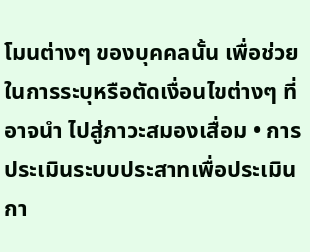โมนต่างๆ ของบุคคลนั้น เพื่อช่วยในการระบุหรือตัดเงื่อนไขต่างๆ ที่อาจนำ ไปสู่ภาวะสมองเสื่อม • การประเมินระบบประสาทเพื่อประเมินกา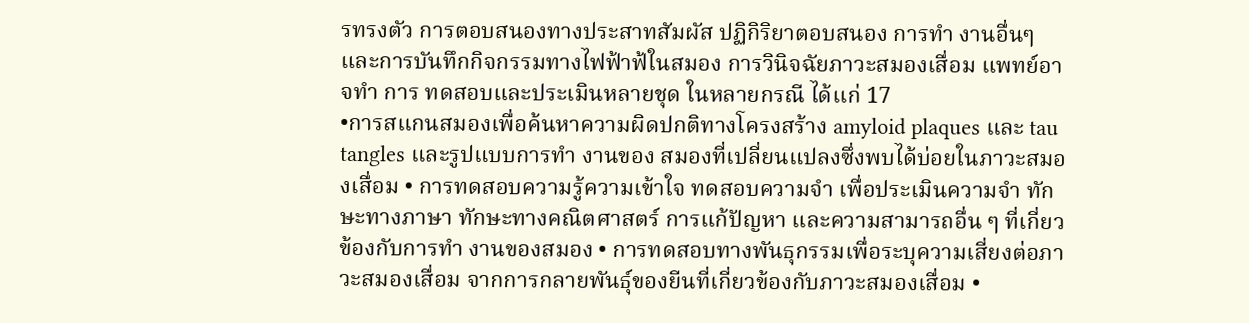รทรงตัว การตอบสนองทางประสาทสัมผัส ปฏิกิริยาตอบสนอง การทำ งานอื่นๆ และการบันทึกกิจกรรมทางไฟฟ้าฟ้ในสมอง การวินิจฉัยภาวะสมองเสื่อม แพทย์อาจทำ การ ทดสอบและประเมินหลายชุด ในหลายกรณี ได้เเก่ 17
•การสแกนสมองเพื่อค้นหาความผิดปกติทางโครงสร้าง amyloid plaques และ tau tangles และรูปแบบการทำ งานของ สมองที่เปลี่ยนแปลงซึ่งพบได้บ่อยในภาวะสมองเสื่อม • การทดสอบความรู้ความเข้าใจ ทดสอบความจำ เพื่อประเมินความจำ ทักษะทางภาษา ทักษะทางคณิตศาสตร์ การแก้ปัญหา และความสามารถอื่น ๆ ที่เกี่ยวข้องกับการทำ งานของสมอง • การทดสอบทางพันธุกรรมเพื่อระบุความเสี่ยงต่อภาวะสมองเสื่อม จากการกลายพันธุ์ของยีนที่เกี่ยวข้องกับภาวะสมองเสื่อม •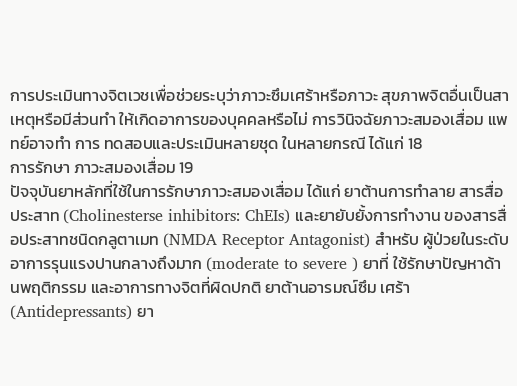การประเมินทางจิตเวชเพื่อช่วยระบุว่าภาวะซึมเศร้าหรือภาวะ สุขภาพจิตอื่นเป็นสาเหตุหรือมีส่วนทำ ให้เกิดอาการของบุคคลหรือไม่ การวินิจฉัยภาวะสมองเสื่อม แพทย์อาจทำ การ ทดสอบและประเมินหลายชุด ในหลายกรณี ได้เเก่ 18
การรักษา ภาวะสมองเสื่อม 19
ปัจจุบันยาหลักที่ใช้ในการรักษาภาวะสมองเสื่อม ได้แก่ ยาต้านการทําลาย สารสื่อประสาท (Cholinesterse inhibitors: ChEIs) และยายับยั้งการทํางาน ของสารสื่อประสาทชนิดกลูตาเมท (NMDA Receptor Antagonist) สําหรับ ผู้ป่วยในระดับอาการรุนแรงปานกลางถึงมาก (moderate to severe ) ยาที่ ใช้รักษาปัญหาด้านพฤติกรรม และอาการทางจิตที่ผิดปกติ ยาต้านอารมณ์ซึม เศร้า (Antidepressants) ยา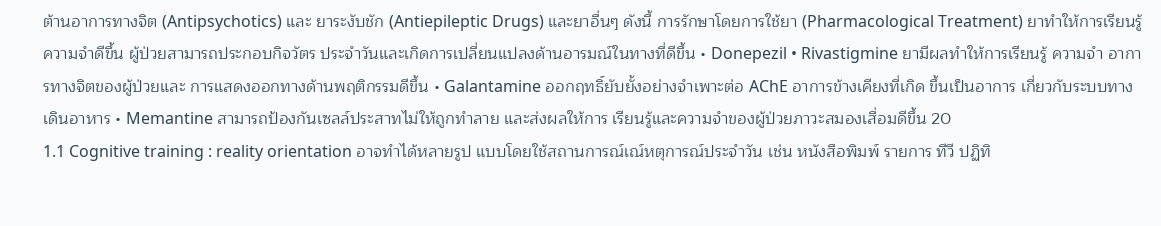ต้านอาการทางจิต (Antipsychotics) และ ยาระงับชัก (Antiepileptic Drugs) และยาอื่นๆ ดังนี้ การรักษาโดยการใช้ยา (Pharmacological Treatment) ยาทําให้การเรียนรู้ ความจําดีขึ้น ผู้ป่วยสามารถประกอบกิจวัตร ประจําวันและเกิดการเปลี่ยนแปลงด้านอารมณ์ในทางที่ดีขึ้น • Donepezil • Rivastigmine ยามีผลทําให้การเรียนรู้ ความจํา อาการทางจิตของผู้ป่วยและ การแสดงออกทางด้านพฤติกรรมดีขึ้น • Galantamine ออกฤทธิ์ยับยั้งอย่างจําเพาะต่อ AChE อาการข้างเคียงที่เกิด ขึ้นเป็นอาการ เกี่ยวกับระบบทางเดินอาหาร • Memantine สามารถป้องกันเซลล์ประสาทไม่ให้ถูกทําลาย และส่งผลให้การ เรียนรู้และความจําของผู้ป่วยภาวะสมองเสื่อมดีขึ้น 20
1.1 Cognitive training : reality orientation อาจทําได้หลายรูป แบบโดยใช้สถานการณ์เณ์หตุการณ์ประจําวัน เช่น หนังสือพิมพ์ รายการ ทีวี ปฏิทิ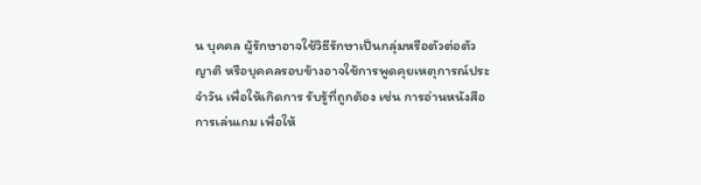น บุคคล ผู้รักษาอาจใช้วิธีรักษาเป็นกลุ่มหรือตัวต่อตัว ญาติ หรือบุคคลรอบข้างอาจใช้การพูดคุยเหตุการณ์ประจําวัน เพื่อให้เกิดการ รับรู้ที่ถูกต้อง เช่น การอ่านหนังสือ การเล่นเกม เพื่อให้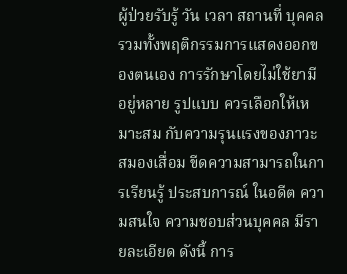ผู้ป่วยรับรู้ วัน เวลา สถานที่ บุคคล รวมทั้งพฤติกรรมการแสดงออกของตนเอง การรักษาโดยไม่ใช้ยามีอยู่หลาย รูปแบบ ควรเลือกให้เหมาะสม กับความรุนแรงของภาวะสมองเสื่อม ขีดความสามารถในการเรียนรู้ ประสบการณ์ ในอดีต ความสนใจ ความชอบส่วนบุคคล มีรายละเอียด ดังนี้ การ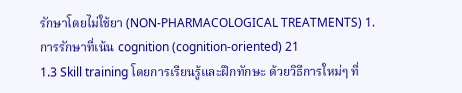รักษาโดยไม่ใช้ยา (NON-PHARMACOLOGICAL TREATMENTS) 1. การรักษาที่เน้น cognition (cognition-oriented) 21
1.3 Skill training โดยการเรียนรู้และฝึกทักษะ ด้วยวิธีการใหม่ๆ ที่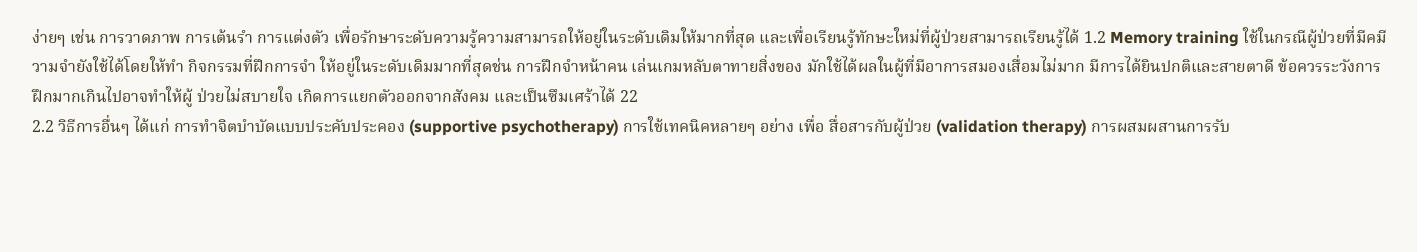ง่ายๆ เช่น การวาดภาพ การเต้นรํา การแต่งตัว เพื่อรักษาระดับความรู้ความสามารถให้อยู่ในระดับเดิมให้มากที่สุด และเพื่อเรียนรู้ทักษะใหม่ที่ผู้ป่วยสามารถเรียนรู้ได้ 1.2 Memory training ใช้ในกรณีผู้ป่วยที่มีคมีวามจํายังใช้ได้โดยให้ทำ กิจกรรมที่ฝึกการจำ ให้อยู่ในระดับเดิมมากที่สุดช่น การฝึกจําหน้าคน เล่นเกมหลับตาทายสิ่งของ มักใช้ได้ผลในผู้ที่มีอาการสมองเสื่อมไม่มาก มีการได้ยินปกติและสายตาดี ข้อควรระวังการฝึกมากเกินไปอาจทําให้ผู้ ป่วยไม่สบายใจ เกิดการแยกตัวออกจากสังคม และเป็นซึมเศร้าได้ 22
2.2 วิธีการอื่นๆ ได้แก่ การทําจิตบําบัดแบบประคับประคอง (supportive psychotherapy) การใช้เทคนิคหลายๆ อย่าง เพื่อ สื่อสารกับผู้ป่วย (validation therapy) การผสมผสานการรับ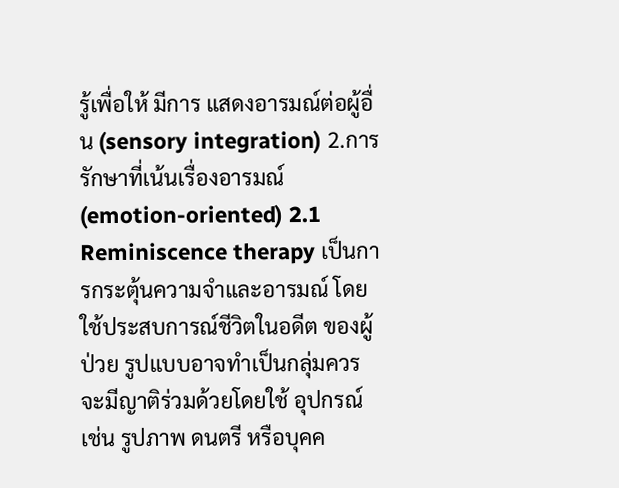รู้เพื่อให้ มีการ แสดงอารมณ์ต่อผู้อื่น (sensory integration) 2.การรักษาที่เน้นเรื่องอารมณ์ (emotion-oriented) 2.1 Reminiscence therapy เป็นการกระตุ้นความจําและอารมณ์ โดยใช้ประสบการณ์ชีวิตในอดีต ของผู้ป่วย รูปแบบอาจทําเป็นกลุ่มควรจะมีญาติร่วมด้วยโดยใช้ อุปกรณ์ เช่น รูปภาพ ดนตรี หรือบุคค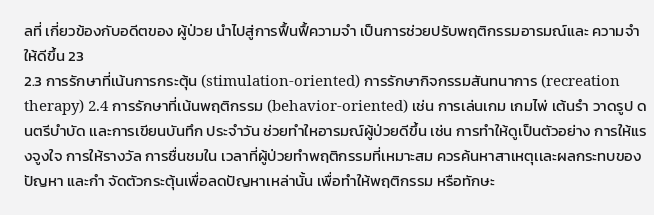ลที่ เกี่ยวข้องกับอดีตของ ผู้ป่วย นําไปสู่การฟื้นฟื้ความจํา เป็นการช่วยปรับพฤติกรรมอารมณ์และ ความจําให้ดีขึ้น 23
2.3 การรักษาที่เน้นการกระตุ้น (stimulation-oriented) การรักษากิจกรรมสันทนาการ (recreation therapy) 2.4 การรักษาที่เน้นพฤติกรรม (behavior-oriented) เช่น การเล่นเกม เกมไพ่ เต้นรํา วาดรูป ดนตรีบําบัด เเละการเขียนบันทึก ประจําวัน ช่วยทําใหอารมณ์ผู้ป่วยดีขึ้น เช่น การทําให้ดูเป็นตัวอย่าง การให้แรงจูงใจ การให้รางวัล การชื่นชมใน เวลาที่ผู้ป่วยทําพฤติกรรมที่เหมาะสม ควรค้นหาสาเหตุเเละผลกระทบของ ปัญหา และกำ จัดตัวกระตุ้นเพื่อลดปัญหาเหล่านั้น เพื่อทําให้พฤติกรรม หรือทักษะ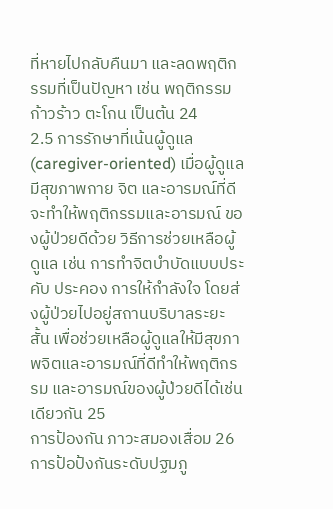ที่หายไปกลับคืนมา และลดพฤติกรรมที่เป็นปัญหา เช่น พฤติกรรม ก้าวร้าว ตะโกน เป็นต้น 24
2.5 การรักษาที่เน้นผู้ดูแล (caregiver-oriented) เมื่อผู้ดูแลมีสุขภาพกาย จิต และอารมณ์ที่ดีจะทําให้พฤติกรรมและอารมณ์ ของผู้ป่วยดีด้วย วิธีการช่วยเหลือผู้ดูแล เช่น การทําจิตบําบัดแบบประคับ ประคอง การให้กําลังใจ โดยส่งผู้ป่วยไปอยู่สถานบริบาลระยะสั้น เพื่อช่วยเหลือผู้ดูแลให้มีสุขภาพจิตและอารมณ์ที่ดีทําให้พฤติกรรม และอารมณ์ของผู้ป่วยดีได้เช่นเดียวกัน 25
การป้องกัน ภาวะสมองเสื่อม 26
การป้อป้งกันระดับปฐมภู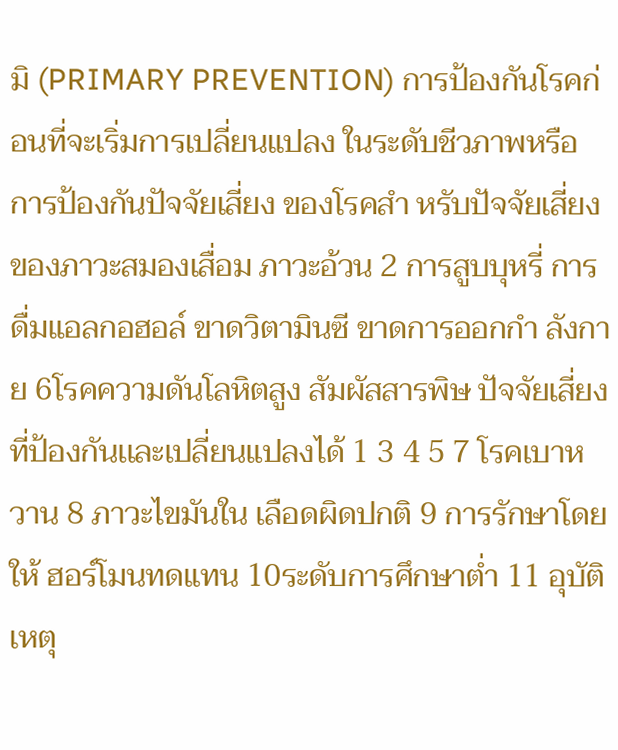มิ (PRIMARY PREVENTION) การป้องกันโรคก่อนที่จะเริ่มการเปลี่ยนแปลง ในระดับชีวภาพหรือ การป้องกันปัจจัยเสี่ยง ของโรคสำ หรับปัจจัยเสี่ยงของภาวะสมองเสื่อม ภาวะอ้วน 2 การสูบบุหรี่ การดื่มแอลกอฮอล์ ขาดวิตามินซี ขาดการออกกำ ลังกาย 6โรคความดันโลหิตสูง สัมผัสสารพิษ ปัจจัยเสี่ยงที่ป้องกันเเละเปลี่ยนแปลงได้ 1 3 4 5 7 โรคเบาหวาน 8 ภาวะไขมันใน เลือดผิดปกติ 9 การรักษาโดยให้ ฮอร์โมนทดแทน 10ระดับการศึกษาต่ำ 11 อุบัติเหตุ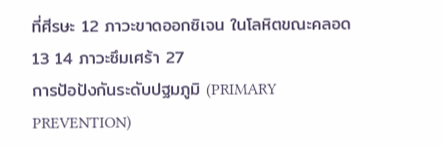ที่ศีรษะ 12 ภาวะขาดออกซิเจน ในโลหิตขณะคลอด 13 14 ภาวะซึมเศร้า 27
การป้อป้งกันระดับปฐมภูมิ (PRIMARY PREVENTION)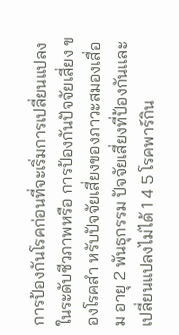การป้องกันโรคก่อนที่จะเริ่มการเปลี่ยนแปลง ในระดับชีวภาพหรือ การป้องกันปัจจัยเสี่ยง ของโรคสำ หรับปัจจัยเสี่ยงของภาวะสมองเสื่อม อายุ 2 พันธุกรรม ปัจจัยเสี่ยงที่ป้องกันเเละเปลี่ยนแปลงไม่ได้ 1 4 5 โรคพาร์กิน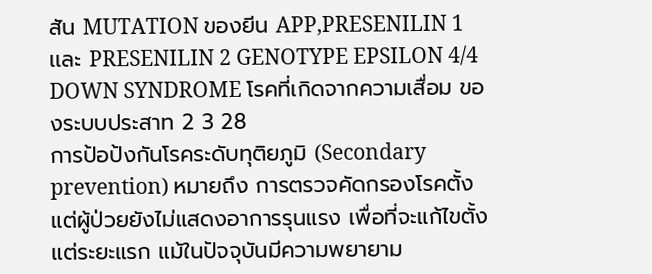สัน MUTATION ของยีน APP,PRESENILIN 1 เเละ PRESENILIN 2 GENOTYPE EPSILON 4/4 DOWN SYNDROME โรคที่เกิดจากความเสื่อม ของระบบประสาท 2 3 28
การป้อป้งกันโรคระดับทุติยภูมิ (Secondary prevention) หมายถึง การตรวจคัดกรองโรคตั้งแต่ผู้ป่วยยังไม่แสดงอาการรุนแรง เพื่อที่จะแก้ไขตั้งแต่ระยะแรก แม้ในปัจจุบันมีความพยายาม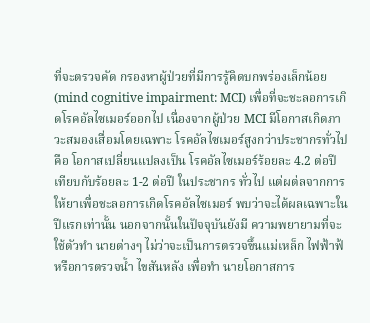ที่จะตรวจคัด กรองหาผู้ป่วยที่มีการรู้คิดบกพร่องเล็กน้อย (mind cognitive impairment: MCI) เพื่อที่จะชะลอการเกิดโรคอัลไซเมอร์ออกไป เนื่องจากผู้ป่วย MCI มีโอกาสเกิดภาวะสมองเสื่อมโดยเฉพาะ โรคอัลไซเมอร์สูงกว่าประชากรทั่วไป คือ โอกาสเปลี่ยนแปลงเป็น โรคอัลไซเมอร์ร้อยละ 4.2 ต่อปี เทียบกับร้อยละ 1-2 ต่อปี ในประชากร ทั่วไป แต่ผต่ลจากการให้ยาเพื่อชะลอการเกิดโรคอัลไซเมอร์ พบว่าจะได้ผลเฉพาะในปีแรกเท่านั้น นอกจากนั้นในปัจจุบันยังมี ความพยายามที่จะใช้ตัวทำ นายต่างๆ ไม่ว่าจะเป็นการตรวจขึ้นแม่เหล็ก ไฟฟ้าฟ้หรือการตรวจน้ำ ไขสันหลัง เพื่อทำ นายโอกาสการ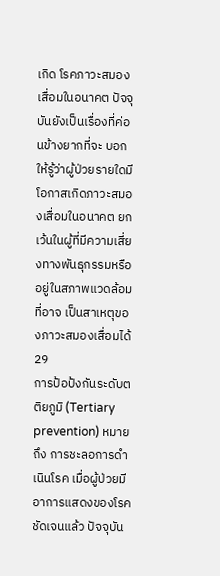เกิด โรคภาวะสมองเสื่อมในอนาคต ปัจจุบันยังเป็นเรื่องที่ค่อนข้างยากที่จะ บอกให้รู้ว่าผู้ป่วยรายใดมีโอกาสเกิดภาวะสมองเสื่อมในอนาคต ยกเว้นในผู้ที่มีความเสี่ยงทางพันธุกรรมหรืออยู่ในสภาพแวดล้อมที่อาจ เป็นสาเหตุของภาวะสมองเสื่อมได้ 29
การป้อป้งกันระดับตติยภูมิ (Tertiary prevention) หมายถึง การชะลอการดำ เนินโรค เมื่อผู้ป่วยมีอาการแสดงของโรค ชัดเจนแล้ว ปัจจุบัน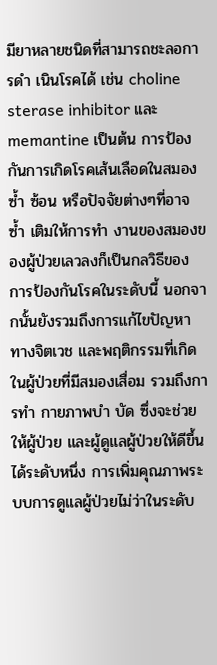มียาหลายชนิดที่สามารถชะลอการดำ เนินโรคได้ เช่น choline sterase inhibitor เเละ memantine เป็นต้น การป้องกันการเกิดโรคเส้นเลือดในสมองซ้ำ ซ้อน หรือปัจจัยต่างๆที่อาจ ซ้ำ เติมให้การทำ งานของสมองของผู้ป่วยเลวลงก็เป็นกลวิธีของ การป้องกันโรคในระดับนี้ นอกจากนั้นยังรวมถึงการแก้ไขปัญหา ทางจิตเวช และพฤติกรรมที่เกิดในผู้ป่วยที่มีสมองเสื่อม รวมถึงการทำ กายภาพบำ บัด ซึ่งจะช่วยให้ผู้ป่วย และผู้ดูแลผู้ป่วยให้ดีขึ้นได้ระดับหนึ่ง การเพิ่มคุณภาพระบบการดูแลผู้ป่วยไม่ว่าในระดับ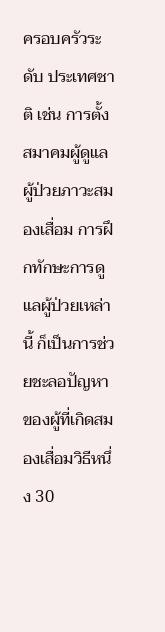ครอบครัวระดับ ประเทศชาติ เช่น การตั้งสมาคมผู้ดูแลผู้ป่วยภาวะสมองเสื่อม การฝึกทักษะการดูแลผู้ป่วยเหล่านี้ ก็เป็นการช่วยชะลอปัญหาของผู้ที่เกิดสมองเสื่อมวิธีหนึ่ง 30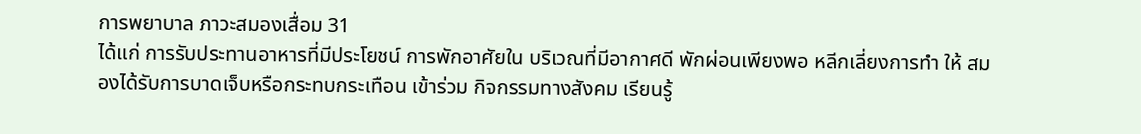การพยาบาล ภาวะสมองเสื่อม 31
ได้แก่ การรับประทานอาหารที่มีประโยชน์ การพักอาศัยใน บริเวณที่มีอากาศดี พักผ่อนเพียงพอ หลีกเลี่ยงการทำ ให้ สมองได้รับการบาดเจ็บหรือกระทบกระเทือน เข้าร่วม กิจกรรมทางสังคม เรียนรู้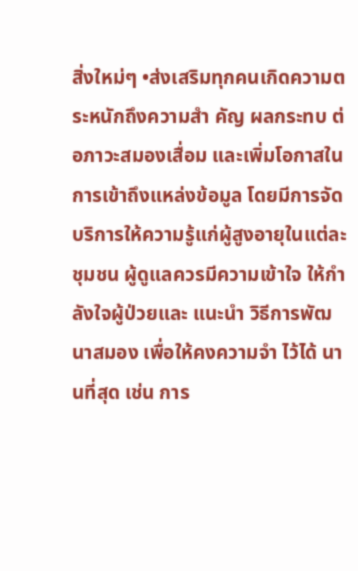สิ่งใหม่ๆ •ส่งเสริมทุกคนเกิดความตระหนักถึงความสำ คัญ ผลกระทบ ต่อภาวะสมองเสื่อม และเพิ่มโอกาสในการเข้าถึงแหล่งข้อมูล โดยมีการจัดบริการให้ความรู้แก่ผู้สูงอายุในแต่ละชุมชน ผู้ดูแลควรมีความเข้าใจ ให้กำ ลังใจผู้ป่วยและ แนะนำ วิธีการพัฒนาสมอง เพื่อให้คงความจำ ไว้ได้ นานที่สุด เช่น การ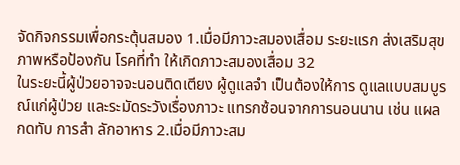จัดกิจกรรมเพื่อกระตุ้นสมอง 1.เมื่อมีภาวะสมองเสื่อม ระยะแรก ส่งเสริมสุขภาพหรือป้องกัน โรคที่ทำ ให้เกิดภาวะสมองเสื่อม 32
ในระยะนี้ผู้ป่วยอาจจะนอนติดเตียง ผู้ดูแลจำ เป็นต้องให้การ ดูแลแบบสมบูรณ์แก่ผู้ป่วย และระมัดระวังเรื่องภาวะ แทรกซ้อนจากการนอนนาน เช่น แผลกดทับ การสำ ลักอาหาร 2.เมื่อมีภาวะสม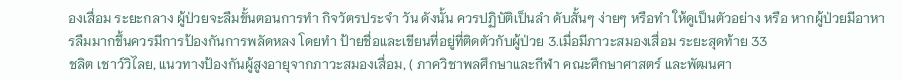องเสื่อม ระยะกลาง ผู้ป่วยจะลืมขั้นตอนการทำ กิจวัตรประจำ วัน ดังนั้น ควรปฏิบัติเป็นลำ ดับสั้นๆ ง่ายๆ หรือทำ ให้ดูเป็นตัวอย่าง หรือ หากผู้ป่วยมีอาหารลืมมากขึ้นควรมีการป้องกันการพลัดหลง โดยทำ ป้ายชื่อและเขียนที่อยู่ที่ติดตัวกับผู้ป่วย 3.เมื่อมีภาวะสมองเสื่อม ระยะสุดท้าย 33
ชลิต เชาว์วิไลย, แนวทางป้องกันผู้สูงอายุจากภาวะสมองเสื่อม, ( ภาควิชาพลศึกษาและกีฬา คณะศึกษาศาสตร์ และพัฒนศา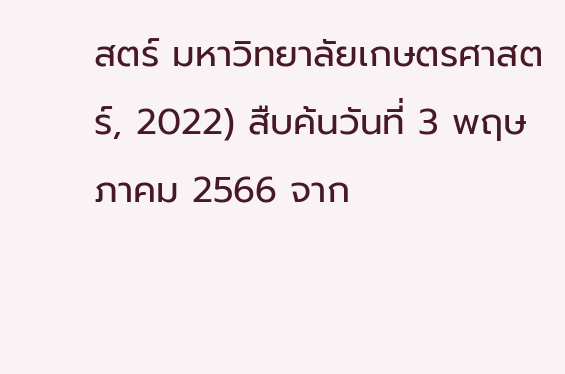สตร์ มหาวิทยาลัยเกษตรศาสตร์, 2022) สืบค้นวันที่ 3 พฤษภาคม 2566 จาก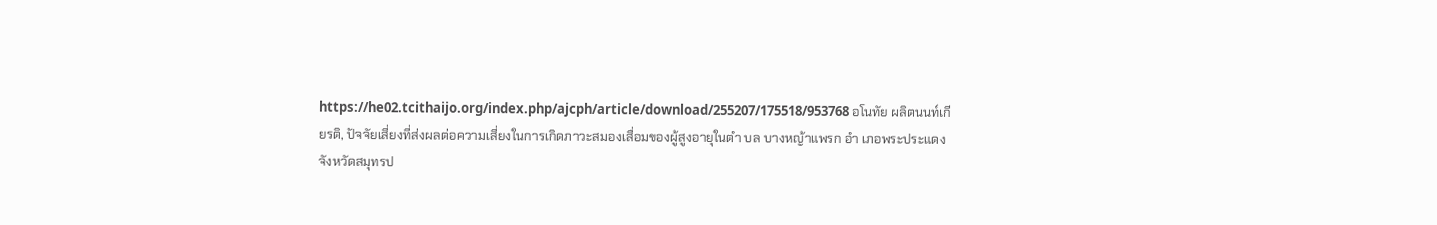https://he02.tcithaijo.org/index.php/ajcph/article/download/255207/175518/953768 อโนทัย ผลิตนนท์เกียรติ, ปัจจัยเสี่ยงที่ส่งผลต่อความเสี่ยงในการเกิดภาวะสมองเสื่อมของผู้สูงอายุในตำ บล บางหญ้าแพรก อำ เภอพระประแดง จังหวัดสมุทรป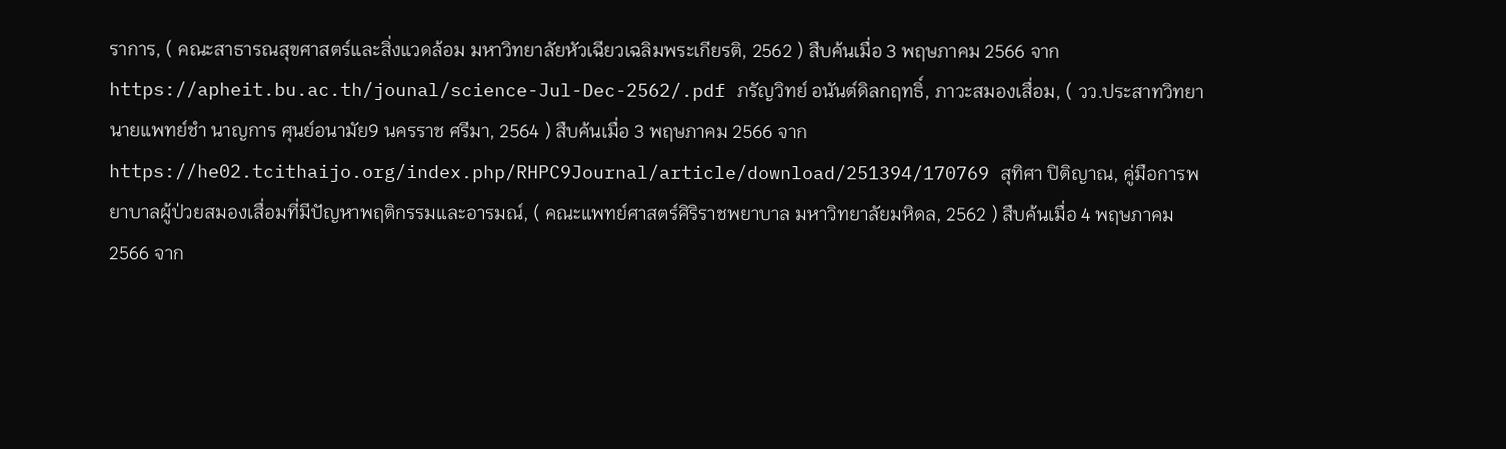ราการ, ( คณะสาธารณสุขศาสตร์และสิ่งแวดล้อม มหาวิทยาลัยหัวเฉียวเฉลิมพระเกียรติ, 2562 ) สืบค้นเมื่อ 3 พฤษภาคม 2566 จากhttps://apheit.bu.ac.th/jounal/science-Jul-Dec-2562/.pdf ภรัญวิทย์ อนันต์ดิลกฤทธิ์, ภาวะสมองเสื่อม, ( วว.ประสาทวิทยา นายแพทย์ชำ นาญการ ศุนย์อนามัย9 นครราช ศรีมา, 2564 ) สืบค้นเมื่อ 3 พฤษภาคม 2566 จากhttps://he02.tcithaijo.org/index.php/RHPC9Journal/article/download/251394/170769 สุทิศา ปิติญาณ, คู่มือการพยาบาลผู้ป่วยสมองเสื่อมที่มีปัญหาพฤติกรรมและอารมณ์, ( คณะแพทย์ศาสตร์ศิริราชพยาบาล มหาวิทยาลัยมหิดล, 2562 ) สืบค้นเมื่อ 4 พฤษภาคม 2566 จาก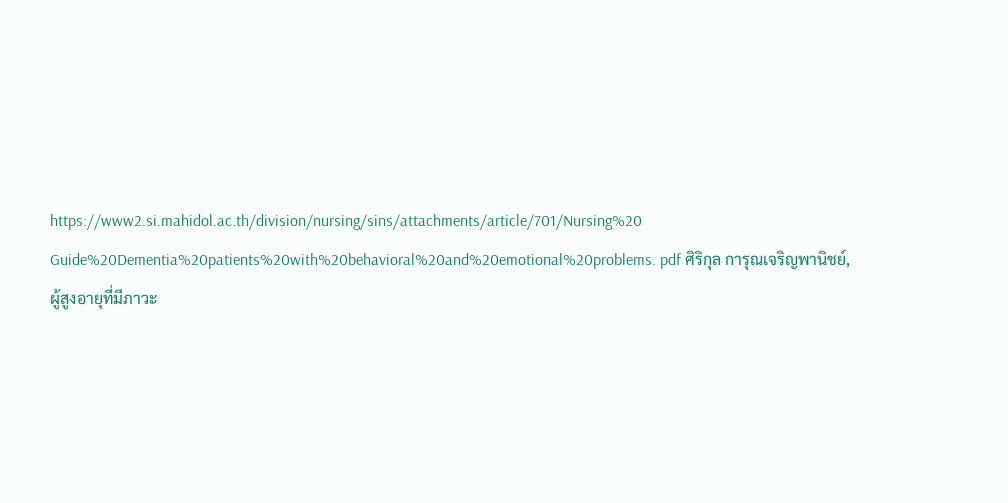https://www2.si.mahidol.ac.th/division/nursing/sins/attachments/article/701/Nursing%20 Guide%20Dementia%20patients%20with%20behavioral%20and%20emotional%20problems. pdf ศิริกุล การุณเจริญพานิชย์, ผู้สูงอายุที่มีภาวะ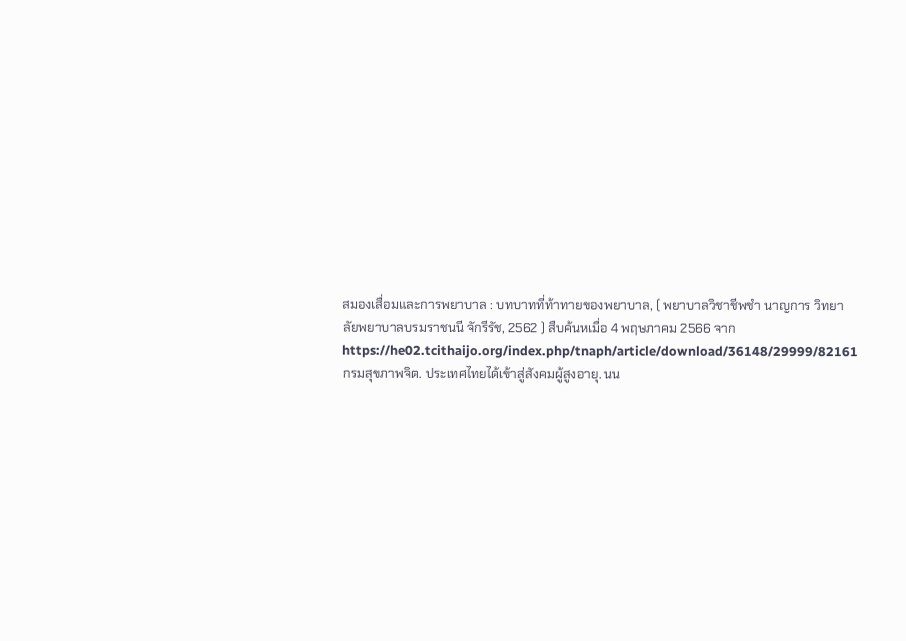สมองเสื่อมและการพยาบาล : บทบาทที่ท้าทายของพยาบาล, ( พยาบาลวิชาชีพชำ นาญการ วิทยาลัยพยาบาลบรมราชนนี จักรีรัช, 2562 ) สืบค้นหเมื่อ 4 พฤษภาคม 2566 จากhttps://he02.tcithaijo.org/index.php/tnaph/article/download/36148/29999/82161 กรมสุขภาพจิต. ประเทศไทยได้เข้าสู่สังคมผู้สูงอายุ. นน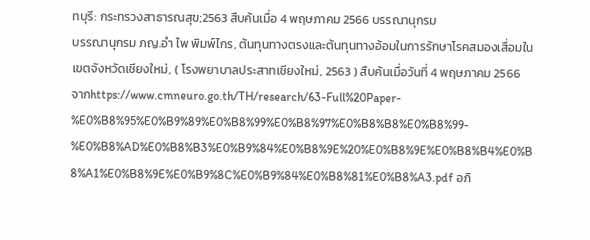ทบุรี: กระทรวงสาธารณสุข;2563 สืบค้นเมื่อ 4 พฤษภาคม 2566 บรรณานุกรม
บรรณานุกรม ภญ.อำ ไพ พิมพ์ไกร, ต้นทุนทางตรงและต้นทุนทางอ้อมในการรักษาโรคสมองเสื่อมในเขตจังหวัดเชียงใหม่, ( โรงพยาบาลประสาทเชียงใหม่, 2563 ) สืบค้นเมื่อวันที่ 4 พฤษภาคม 2566 จากhttps://www.cmneuro.go.th/TH/research/63-Full%20Paper- %E0%B8%95%E0%B9%89%E0%B8%99%E0%B8%97%E0%B8%B8%E0%B8%99- %E0%B8%AD%E0%B8%B3%E0%B9%84%E0%B8%9E%20%E0%B8%9E%E0%B8%B4%E0%B 8%A1%E0%B8%9E%E0%B9%8C%E0%B9%84%E0%B8%81%E0%B8%A3.pdf อภิ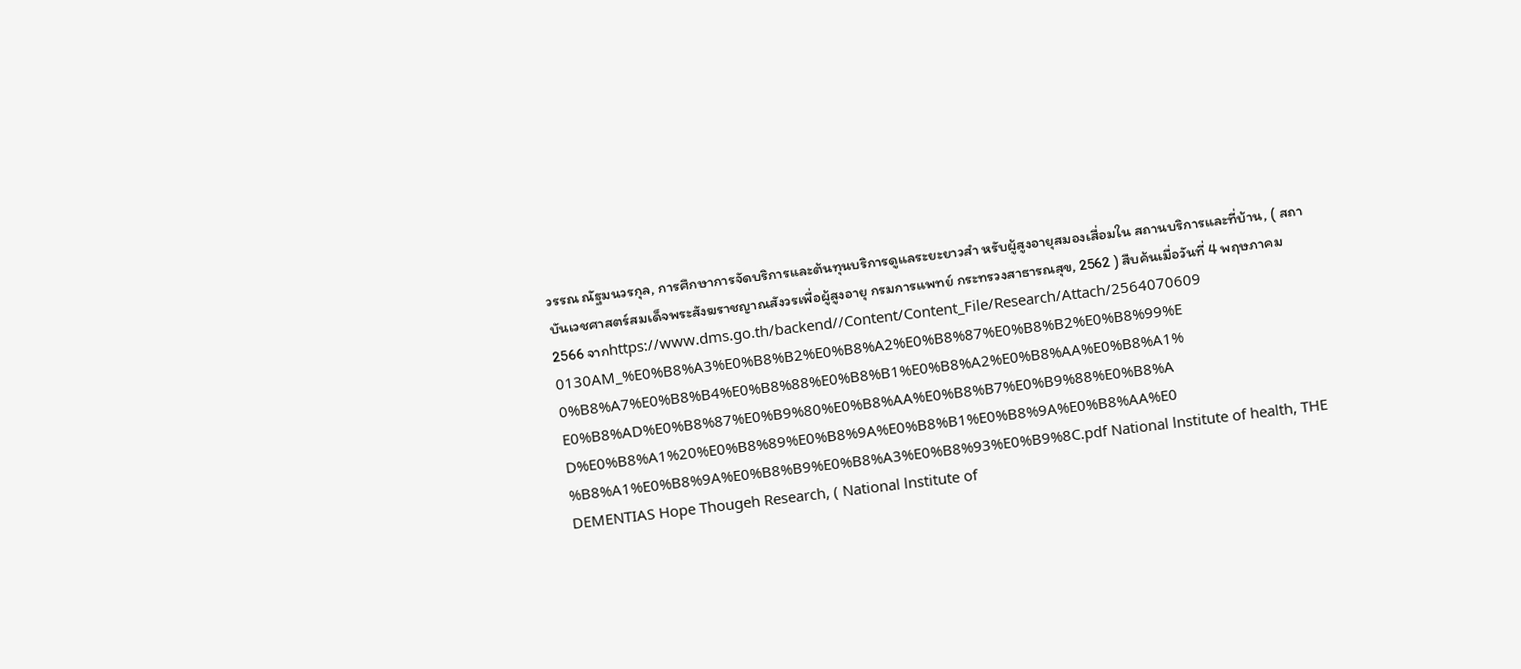วรรณ ณัฐมนวรกุล, การศึกษาการจัดบริการและต้นทุนบริการดูแลระยะยาวสำ หรับผู้สูงอายุสมองเสื่อมใน สถานบริการและที่บ้าน, ( สถาบันเวชศาสตร์สมเด็จพระสังฆราชญาณสังวรเพื่อผู้สูงอายุ กรมการแพทย์ กระทรวงสาธารณสุข, 2562 ) สืบค้นเมื่อวันที่ 4 พฤษภาคม 2566 จากhttps://www.dms.go.th/backend//Content/Content_File/Research/Attach/2564070609 0130AM_%E0%B8%A3%E0%B8%B2%E0%B8%A2%E0%B8%87%E0%B8%B2%E0%B8%99%E 0%B8%A7%E0%B8%B4%E0%B8%88%E0%B8%B1%E0%B8%A2%E0%B8%AA%E0%B8%A1% E0%B8%AD%E0%B8%87%E0%B9%80%E0%B8%AA%E0%B8%B7%E0%B9%88%E0%B8%A D%E0%B8%A1%20%E0%B8%89%E0%B8%9A%E0%B8%B1%E0%B8%9A%E0%B8%AA%E0 %B8%A1%E0%B8%9A%E0%B8%B9%E0%B8%A3%E0%B8%93%E0%B9%8C.pdf National lnstitute of health, THE DEMENTIAS Hope Thougeh Research, ( National lnstitute of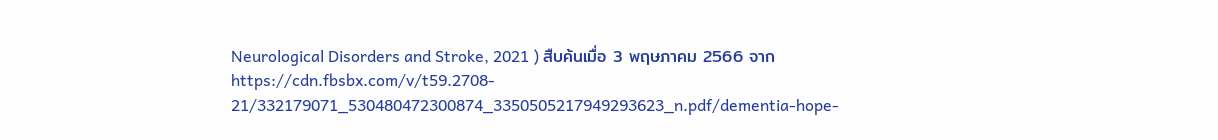Neurological Disorders and Stroke, 2021 ) สืบค้นเมื่อ 3 พฤษภาคม 2566 จากhttps://cdn.fbsbx.com/v/t59.2708- 21/332179071_530480472300874_3350505217949293623_n.pdf/dementia-hope-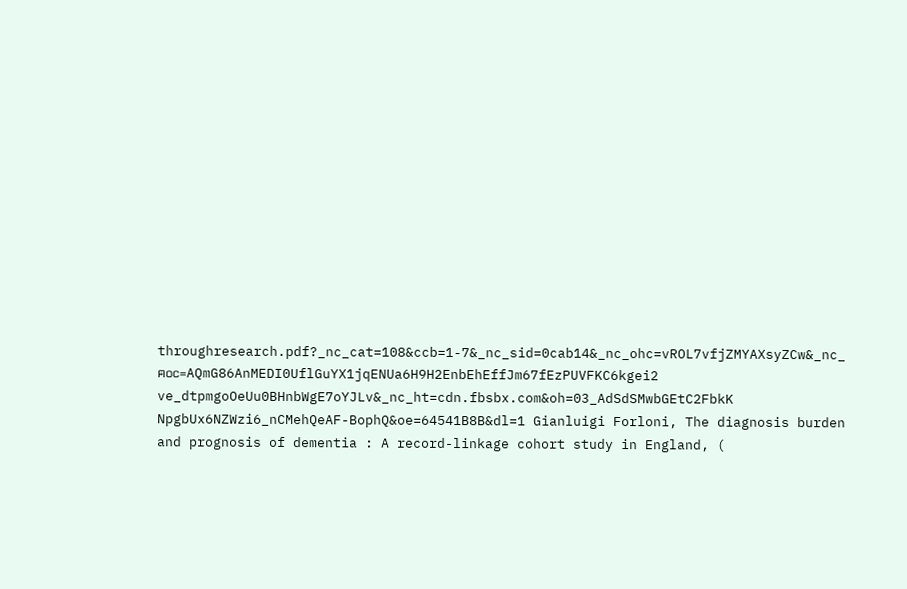throughresearch.pdf?_nc_cat=108&ccb=1-7&_nc_sid=0cab14&_nc_ohc=vROL7vfjZMYAXsyZCw&_nc_ฅoc=AQmG86AnMEDI0UflGuYX1jqENUa6H9H2EnbEhEffJm67fEzPUVFKC6kgei2 ve_dtpmgoOeUu0BHnbWgE7oYJLv&_nc_ht=cdn.fbsbx.com&oh=03_AdSdSMwbGEtC2FbkK NpgbUx6NZWzi6_nCMehQeAF-BophQ&oe=64541B8B&dl=1 Gianluigi Forloni, The diagnosis burden and prognosis of dementia : A record-linkage cohort study in England, (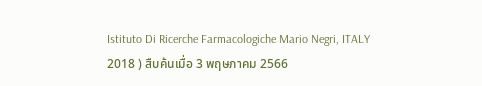Istituto Di Ricerche Farmacologiche Mario Negri, ITALY 2018 ) สืบค้นเมื่อ 3 พฤษภาคม 2566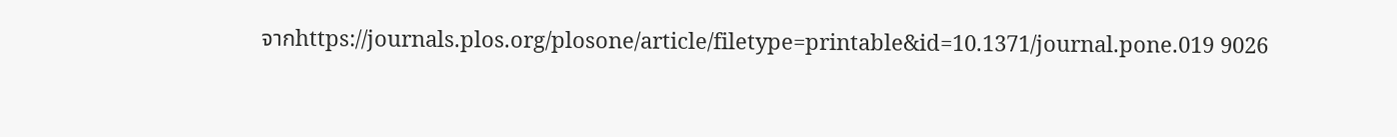จากhttps://journals.plos.org/plosone/article/filetype=printable&id=10.1371/journal.pone.019 9026